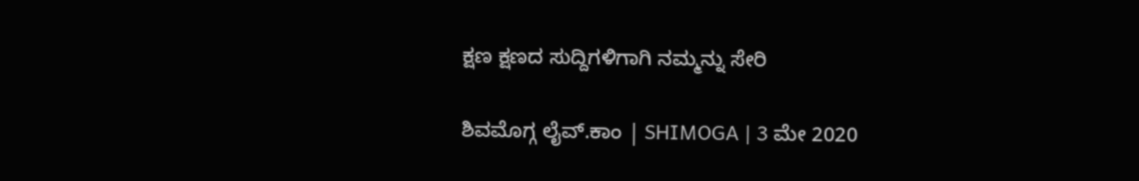ಕ್ಷಣ ಕ್ಷಣದ ಸುದ್ದಿಗಳಿಗಾಗಿ ನಮ್ಮನ್ನು ಸೇರಿ

ಶಿವಮೊಗ್ಗ ಲೈವ್.ಕಾಂ | SHIMOGA | 3 ಮೇ 2020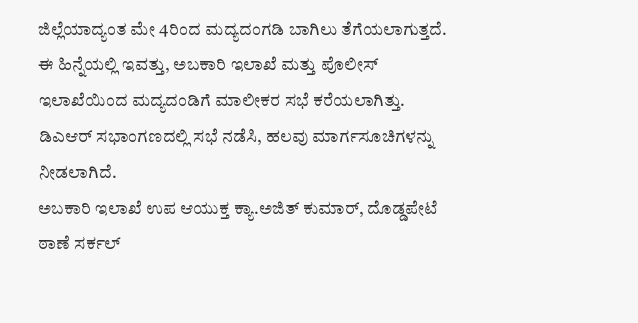ಜಿಲ್ಲೆಯಾದ್ಯಂತ ಮೇ 4ರಿಂದ ಮದ್ಯದಂಗಡಿ ಬಾಗಿಲು ತೆಗೆಯಲಾಗುತ್ತದೆ. ಈ ಹಿನ್ನೆಯಲ್ಲಿ ಇವತ್ತು, ಅಬಕಾರಿ ಇಲಾಖೆ ಮತ್ತು ಪೊಲೀಸ್ ಇಲಾಖೆಯಿಂದ ಮದ್ಯದಂಡಿಗೆ ಮಾಲೀಕರ ಸಭೆ ಕರೆಯಲಾಗಿತ್ತು. ಡಿಎಆರ್ ಸಭಾಂಗಣದಲ್ಲಿ ಸಭೆ ನಡೆಸಿ, ಹಲವು ಮಾರ್ಗಸೂಚಿಗಳನ್ನು ನೀಡಲಾಗಿದೆ.
ಅಬಕಾರಿ ಇಲಾಖೆ ಉಪ ಆಯುಕ್ತ ಕ್ಯಾ.ಅಜಿತ್ ಕುಮಾರ್, ದೊಡ್ಡಪೇಟೆ ಠಾಣೆ ಸರ್ಕಲ್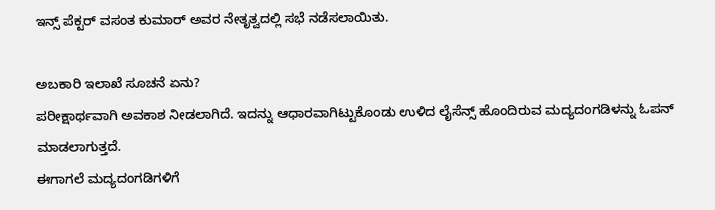ಇನ್ಸ್ ಪೆಕ್ಟರ್ ವಸಂತ ಕುಮಾರ್ ಅವರ ನೇತೃತ್ವದಲ್ಲಿ ಸಭೆ ನಡೆಸಲಾಯಿತು.

ಅಬಕಾರಿ ಇಲಾಖೆ ಸೂಚನೆ ಏನು?
ಪರೀಕ್ಷಾರ್ಥವಾಗಿ ಅವಕಾಶ ನೀಡಲಾಗಿದೆ. ಇದನ್ನು ಆಧಾರವಾಗಿಟ್ಟುಕೊಂಡು ಉಳಿದ ಲೈಸೆನ್ಸ್ ಹೊಂದಿರುವ ಮದ್ಯದಂಗಡಿಳನ್ನು ಓಪನ್ ಮಾಡಲಾಗುತ್ತದೆ.
ಈಗಾಗಲೆ ಮದ್ಯದಂಗಡಿಗಳಿಗೆ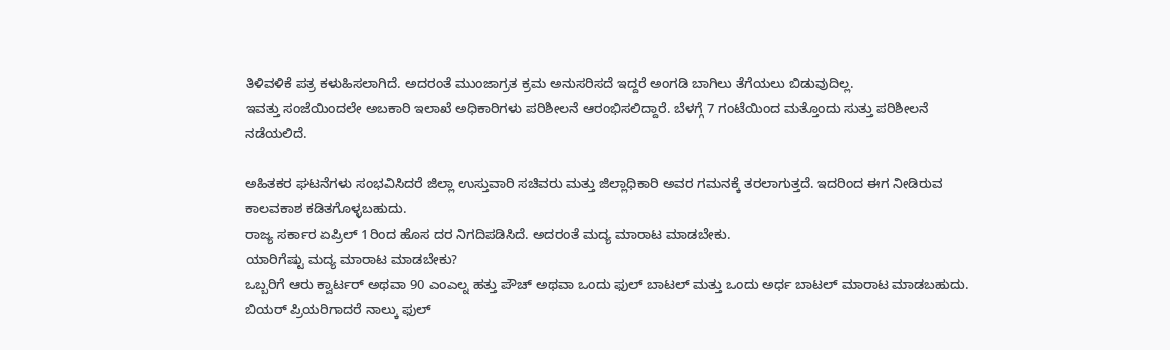ತಿಳಿವಳಿಕೆ ಪತ್ರ ಕಳುಹಿಸಲಾಗಿದೆ. ಅದರಂತೆ ಮುಂಜಾಗ್ರತ ಕ್ರಮ ಅನುಸರಿಸದೆ ಇದ್ದರೆ ಅಂಗಡಿ ಬಾಗಿಲು ತೆಗೆಯಲು ಬಿಡುವುದಿಲ್ಲ.
ಇವತ್ತು ಸಂಜೆಯಿಂದಲೇ ಅಬಕಾರಿ ಇಲಾಖೆ ಅಧಿಕಾರಿಗಳು ಪರಿಶೀಲನೆ ಆರಂಭಿಸಲಿದ್ದಾರೆ. ಬೆಳಗ್ಗೆ 7 ಗಂಟೆಯಿಂದ ಮತ್ತೊಂದು ಸುತ್ತು ಪರಿಶೀಲನೆ ನಡೆಯಲಿದೆ.

ಅಹಿತಕರ ಘಟನೆಗಳು ಸಂಭವಿಸಿದರೆ ಜಿಲ್ಲಾ ಉಸ್ತುವಾರಿ ಸಚಿವರು ಮತ್ತು ಜಿಲ್ಲಾಧಿಕಾರಿ ಅವರ ಗಮನಕ್ಕೆ ತರಲಾಗುತ್ತದೆ. ಇದರಿಂದ ಈಗ ನೀಡಿರುವ ಕಾಲವಕಾಶ ಕಡಿತಗೊಳ್ಳಬಹುದು.
ರಾಜ್ಯ ಸರ್ಕಾರ ಏಪ್ರಿಲ್ 1ರಿಂದ ಹೊಸ ದರ ನಿಗದಿಪಡಿಸಿದೆ. ಅದರಂತೆ ಮದ್ಯ ಮಾರಾಟ ಮಾಡಬೇಕು.
ಯಾರಿಗೆಷ್ಟು ಮದ್ಯ ಮಾರಾಟ ಮಾಡಬೇಕು?
ಒಬ್ಬರಿಗೆ ಆರು ಕ್ವಾರ್ಟರ್ ಅಥವಾ 90 ಎಂಎಲ್ನ ಹತ್ತು ಪೌಚ್ ಅಥವಾ ಒಂದು ಫುಲ್ ಬಾಟಲ್ ಮತ್ತು ಒಂದು ಅರ್ಧ ಬಾಟಲ್ ಮಾರಾಟ ಮಾಡಬಹುದು. ಬಿಯರ್ ಪ್ರಿಯರಿಗಾದರೆ ನಾಲ್ಕು ಫುಲ್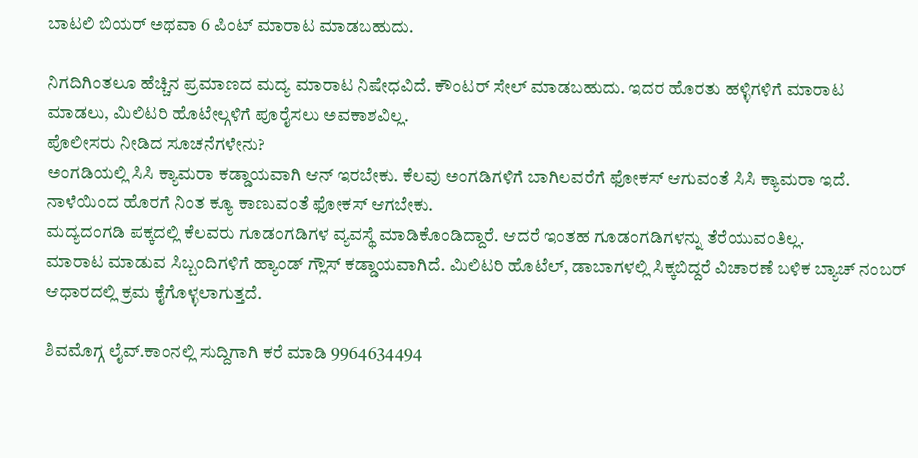ಬಾಟಲಿ ಬಿಯರ್ ಅಥವಾ 6 ಪಿಂಟ್ ಮಾರಾಟ ಮಾಡಬಹುದು.

ನಿಗದಿಗಿಂತಲೂ ಹೆಚ್ಚಿನ ಪ್ರಮಾಣದ ಮದ್ಯ ಮಾರಾಟ ನಿಷೇಧವಿದೆ. ಕೌಂಟರ್ ಸೇಲ್ ಮಾಡಬಹುದು. ಇದರ ಹೊರತು ಹಳ್ಳಿಗಳಿಗೆ ಮಾರಾಟ ಮಾಡಲು, ಮಿಲಿಟರಿ ಹೊಟೇಲ್ಗಳಿಗೆ ಪೂರೈಸಲು ಅವಕಾಶವಿಲ್ಲ.
ಪೊಲೀಸರು ನೀಡಿದ ಸೂಚನೆಗಳೇನು?
ಅಂಗಡಿಯಲ್ಲಿ ಸಿಸಿ ಕ್ಯಾಮರಾ ಕಡ್ಡಾಯವಾಗಿ ಆನ್ ಇರಬೇಕು. ಕೆಲವು ಅಂಗಡಿಗಳಿಗೆ ಬಾಗಿಲವರೆಗೆ ಫೋಕಸ್ ಆಗುವಂತೆ ಸಿಸಿ ಕ್ಯಾಮರಾ ಇದೆ. ನಾಳೆಯಿಂದ ಹೊರಗೆ ನಿಂತ ಕ್ಯೂ ಕಾಣುವಂತೆ ಫೋಕಸ್ ಆಗಬೇಕು.
ಮದ್ಯದಂಗಡಿ ಪಕ್ಕದಲ್ಲಿ ಕೆಲವರು ಗೂಡಂಗಡಿಗಳ ವ್ಯವಸ್ಥೆ ಮಾಡಿಕೊಂಡಿದ್ದಾರೆ. ಆದರೆ ಇಂತಹ ಗೂಡಂಗಡಿಗಳನ್ನು ತೆರೆಯುವಂತಿಲ್ಲ.
ಮಾರಾಟ ಮಾಡುವ ಸಿಬ್ಬಂದಿಗಳಿಗೆ ಹ್ಯಾಂಡ್ ಗ್ಲೌಸ್ ಕಡ್ಡಾಯವಾಗಿದೆ. ಮಿಲಿಟರಿ ಹೊಟೆಲ್, ಡಾಬಾಗಳಲ್ಲಿ ಸಿಕ್ಕಬಿದ್ದರೆ ವಿಚಾರಣೆ ಬಳಿಕ ಬ್ಯಾಚ್ ನಂಬರ್ ಆಧಾರದಲ್ಲಿ ಕ್ರಮ ಕೈಗೊಳ್ಳಲಾಗುತ್ತದೆ.

ಶಿವಮೊಗ್ಗ ಲೈವ್.ಕಾಂನಲ್ಲಿ ಸುದ್ದಿಗಾಗಿ ಕರೆ ಮಾಡಿ 9964634494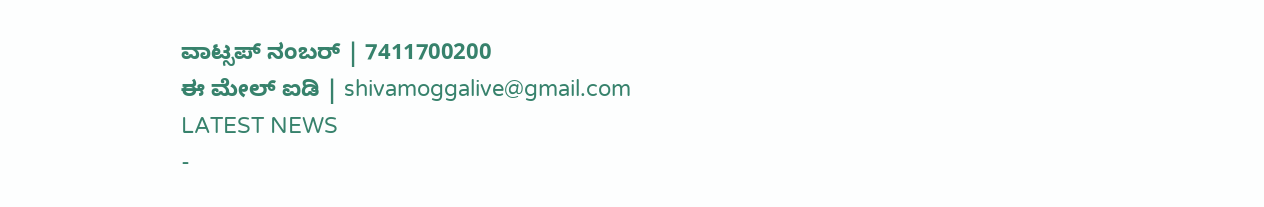ವಾಟ್ಸಪ್ ನಂಬರ್ | 7411700200
ಈ ಮೇಲ್ ಐಡಿ | shivamoggalive@gmail.com
LATEST NEWS
-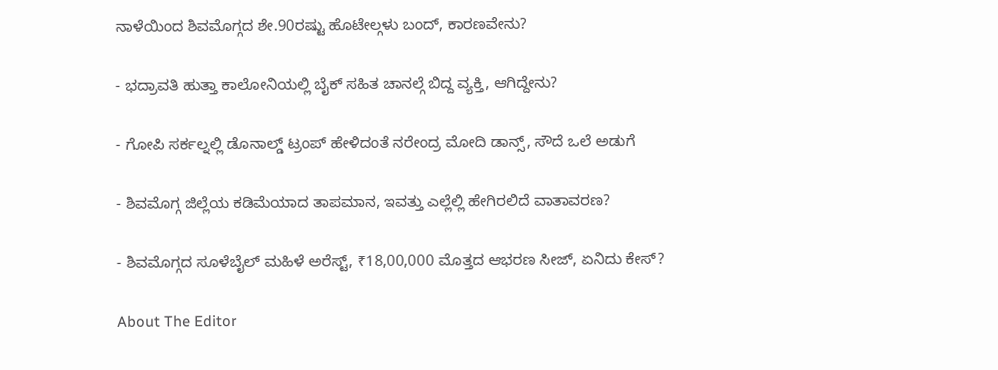ನಾಳೆಯಿಂದ ಶಿವಮೊಗ್ಗದ ಶೇ.90ರಷ್ಟು ಹೊಟೇಲ್ಗಳು ಬಂದ್, ಕಾರಣವೇನು?

- ಭದ್ರಾವತಿ ಹುತ್ತಾ ಕಾಲೋನಿಯಲ್ಲಿ ಬೈಕ್ ಸಹಿತ ಚಾನಲ್ಗೆ ಬಿದ್ದ ವ್ಯಕ್ತಿ, ಆಗಿದ್ದೇನು?

- ಗೋಪಿ ಸರ್ಕಲ್ನಲ್ಲಿ ಡೊನಾಲ್ಡ್ ಟ್ರಂಪ್ ಹೇಳಿದಂತೆ ನರೇಂದ್ರ ಮೋದಿ ಡಾನ್ಸ್, ಸೌದೆ ಒಲೆ ಅಡುಗೆ

- ಶಿವಮೊಗ್ಗ ಜಿಲ್ಲೆಯ ಕಡಿಮೆಯಾದ ತಾಪಮಾನ, ಇವತ್ತು ಎಲ್ಲೆಲ್ಲಿ ಹೇಗಿರಲಿದೆ ವಾತಾವರಣ?

- ಶಿವಮೊಗ್ಗದ ಸೂಳೆಬೈಲ್ ಮಹಿಳೆ ಅರೆಸ್ಟ್, ₹18,00,000 ಮೊತ್ತದ ಆಭರಣ ಸೀಜ್, ಏನಿದು ಕೇಸ್?

About The Editor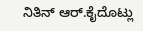ನಿತಿನ್ ಆರ್.ಕೈದೊಟ್ಲು